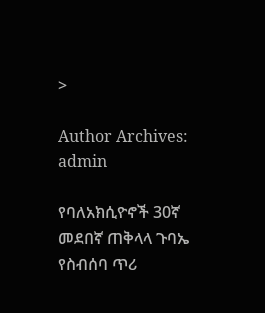>

Author Archives: admin

የባለአክሲዮኖች 30ኛ መደበኛ ጠቅላላ ጉባኤ የስብሰባ ጥሪ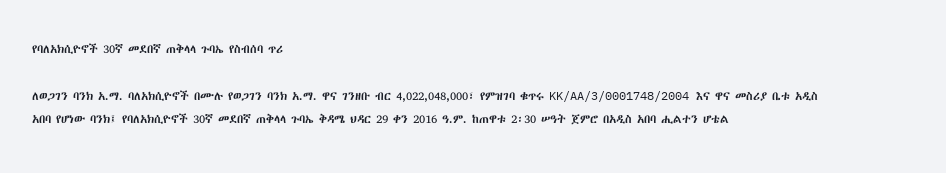የባለአክሲዮኖች 30ኛ መደበኛ ጠቅላላ ጉባኤ የስብሰባ ጥሪ

ለወጋገን ባንክ አ.ማ. ባለአክሲዮኖች በሙሉ የወጋገን ባንክ አ.ማ. ዋና ገንዘቡ ብር 4,022,048,000፣ የምዝገባ ቁጥሩ KK/AA/3/0001748/2004 እና ዋና መስሪያ ቤቱ አዲስ አበባ የሆነው ባንክ፤ የባለአክሲዮኖች 30ኛ መደበኛ ጠቅላላ ጉባኤ ቅዳሜ ህዳር 29 ቀን 2016 ዓ.ም. ከጠዋቱ 2፡30 ሠዓት ጀምሮ በአዲስ አበባ ሒልተን ሆቴል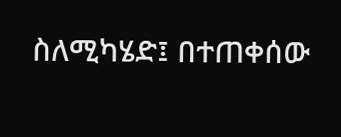ስለሚካሄድ፤ በተጠቀሰው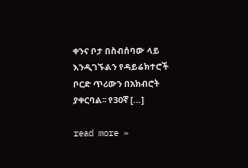ቀንና ቦታ በስብሰባው ላይ እንዲገኙልን የዳይሬክተሮች ቦርድ ጥሪውን በአክብሮት ያቀርባል፡፡ የ30ኛ […]

read more »